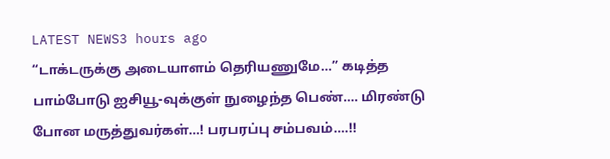LATEST NEWS3 hours ago
“டாக்டருக்கு அடையாளம் தெரியணுமே…” கடித்த பாம்போடு ஐசியூ-வுக்குள் நுழைந்த பெண்…. மிரண்டு போன மருத்துவர்கள்…! பரபரப்பு சம்பவம்….!!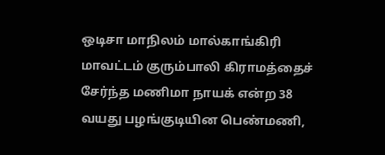ஒடிசா மாநிலம் மால்காங்கிரி மாவட்டம் குரும்பாலி கிராமத்தைச் சேர்ந்த மணிமா நாயக் என்ற 38 வயது பழங்குடியின பெண்மணி,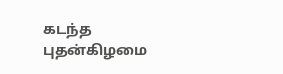கடந்த புதன்கிழமை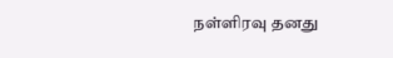நள்ளிரவு தனது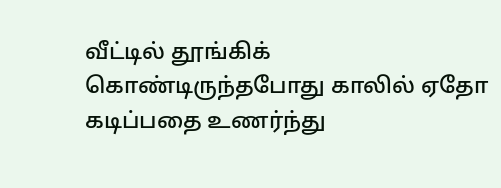வீட்டில் தூங்கிக் கொண்டிருந்தபோது காலில் ஏதோ கடிப்பதை உணர்ந்து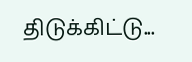திடுக்கிட்டு...